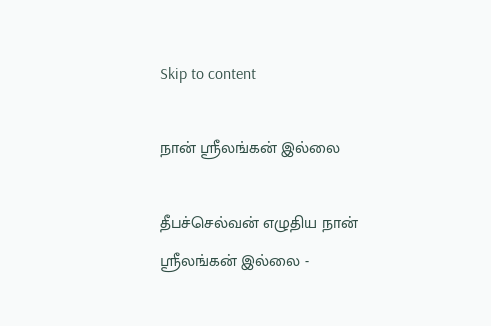Skip to content

நான் ஸ்ரீலங்கன் இல்லை

தீபச்செல்வன் எழுதிய நான் ஸ்ரீலங்கன் இல்லை -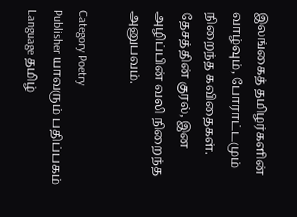இலங்கைத் தமிழர்களின் வாழ்வும், போராட்டமும் நிறைந்த கவிதைகள். தேசத்தின் குரல், இன அழிப்பின் வலி நிறைந்த அனுபவம்.

Category Poetry
Publisher யாவரும் பதிப்பகம்
Language தமிழ்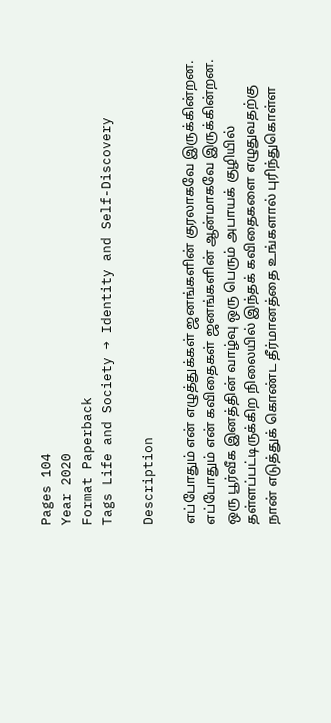Pages 104
Year 2020
Format Paperback
Tags Life and Society → Identity and Self-Discovery

Description

எப்போதும் என் எழுத்துக்கள் ஜனங்களின் குரலாகவே இருக்கின்றன. எப்போதும் என் கவிதைகள் ஜனங்களின் ஆன்மாகவே இருக்கின்றன. ஒரு பூர்வீக இனத்தின் வாழ்வு ஒரு பெரும் அபாயக் குழியில் தள்ளப்பட்டிருக்கிற நிலையில் இந்தக் கவிதைகளை எழுதுவதற்கு நான் எடுத்துக் கொண்ட தீர்மானத்தை உங்களால் புரிந்துகொள்ள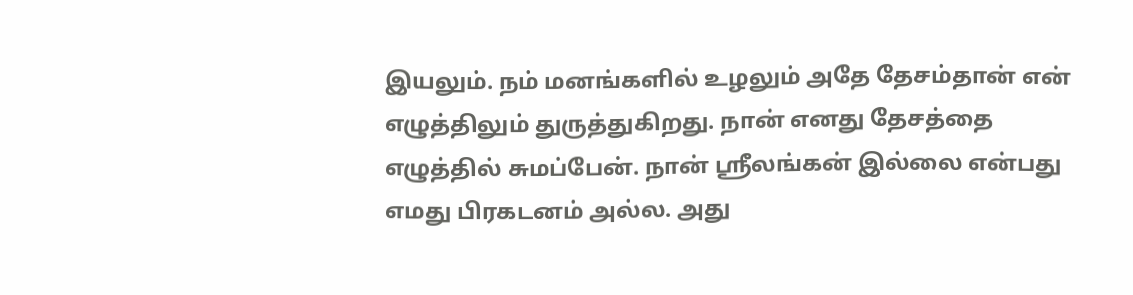இயலும். நம் மனங்களில் உழலும் அதே தேசம்தான் என் எழுத்திலும் துருத்துகிறது. நான் எனது தேசத்தை எழுத்தில் சுமப்பேன். நான் ஸ்ரீலங்கன் இல்லை என்பது எமது பிரகடனம் அல்ல. அது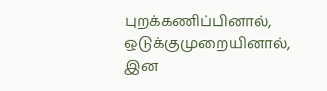புறக்கணிப்பினால், ஒடுக்குமுறையினால், இன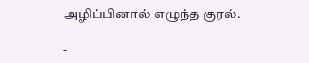அழிப்பினால் எழுந்த குரல்.

-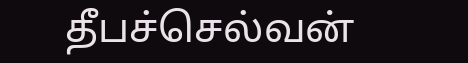தீபச்செல்வன்